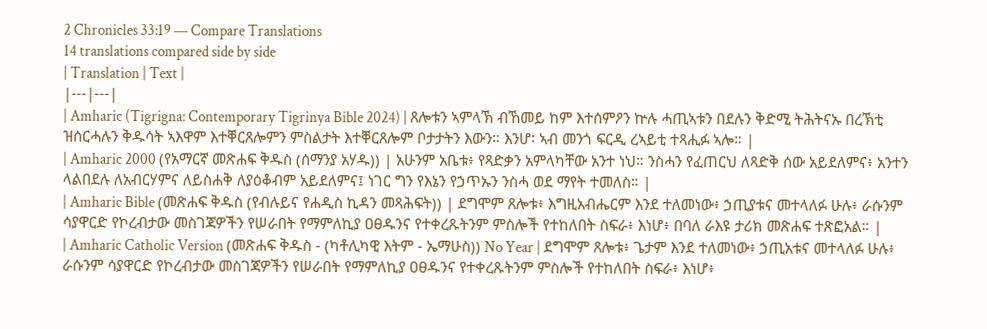2 Chronicles 33:19 — Compare Translations
14 translations compared side by side
| Translation | Text |
|---|---|
| Amharic (Tigrigna: Contemporary Tigrinya Bible 2024) | ጸሎቱን ኣምላኽ ብኸመይ ከም እተሰምዖን ኵሉ ሓጢኣቱን በደሉን ቅድሚ ትሕትናኡ በረኽቲ ዝሰርሓሉን ቅዱሳት ኣእዋም እተቐርጸሎምን ምስልታት እተቐርጸሎም ቦታታትን እውን። እንሆ፡ ኣብ መንጎ ፍርዲ ረኣይቲ ተጻሒፉ ኣሎ። |
| Amharic 2000 (የአማርኛ መጽሐፍ ቅዱስ (ሰማንያ አሃዱ)) | አሁንም አቤቱ፥ የጻድቃን አምላካቸው አንተ ነህ። ንስሓን የፈጠርህ ለጻድቅ ሰው አይደለምና፥ አንተን ላልበደሉ ለአብርሃምና ለይስሐቅ ለያዕቆብም አይደለምና፤ ነገር ግን የእኔን የኃጥኡን ንስሓ ወደ ማየት ተመለስ። |
| Amharic Bible (መጽሐፍ ቅዱስ (የብሉይና የሐዲስ ኪዳን መጻሕፍት)) | ደግሞም ጸሎቱ፥ እግዚአብሔርም እንደ ተለመነው፥ ኃጢያቱና መተላለፉ ሁሉ፥ ራሱንም ሳያዋርድ የኮረብታው መስገጃዎችን የሠራበት የማምለኪያ ዐፀዱንና የተቀረጹትንም ምስሎች የተከለበት ስፍራ፥ እነሆ፥ በባለ ራእዩ ታሪክ መጽሐፍ ተጽፎአል። |
| Amharic Catholic Version (መጽሐፍ ቅዱስ - (ካቶሊካዊ እትም - ኤማሁስ)) No Year | ደግሞም ጸሎቱ፥ ጌታም እንደ ተለመነው፥ ኃጢአቱና መተላለፉ ሁሉ፥ ራሱንም ሳያዋርድ የኮረብታው መስገጃዎችን የሠራበት የማምለኪያ ዐፀዱንና የተቀረጹትንም ምስሎች የተከለበት ስፍራ፥ እነሆ፥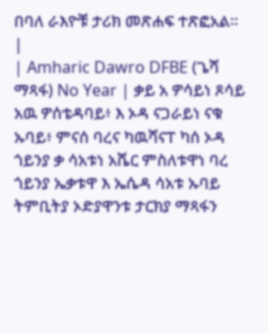በባለ ራእዮቹ ታሪክ መጽሐፍ ተጽፎአል። |
| Amharic Dawro DFBE (ጌሻ ማጻፋ) No Year | ቃይ አ ዎሳይነ ጾሳይ አዉ ዎሰቴዳባይ፥ እ ኦዳ ናጋራይነ ናቁ ኡባይ፥ ምናሰ ባረና ካዉሻናፐ ካሰ ኦዳ ጎይንያ ቃ ሳአቱነ አሼር ምስለቱዋነ ባረ ጎይንያ ኤቃቱዋ እ ኤሴዳ ሳአቱ ኡባይ ትምቢትያ ኦድያዋንቱ ታርክያ ማጻፋን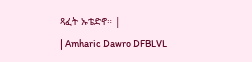ጻፈት ኡቴድኖ። |
| Amharic Dawro DFBLVL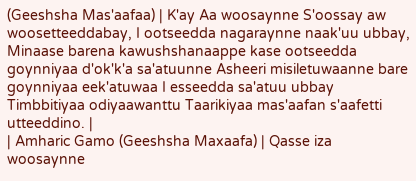(Geeshsha Mas'aafaa) | K'ay Aa woosaynne S'oossay aw woosetteeddabay, I ootseedda nagaraynne naak'uu ubbay, Minaase barena kawushshanaappe kase ootseedda goynniyaa d'ok'k'a sa'atuunne Asheeri misiletuwaanne bare goynniyaa eek'atuwaa I esseedda sa'atuu ubbay Timbbitiyaa odiyaawanttu Taarikiyaa mas'aafan s'aafetti utteeddino. |
| Amharic Gamo (Geeshsha Maxaafa) | Qasse iza woosaynne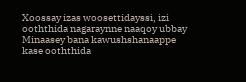Xoossay izas woosettidayssi, izi ooththida nagaraynne naaqoy ubbay Minaasey bana kawushshanaappe kase ooththida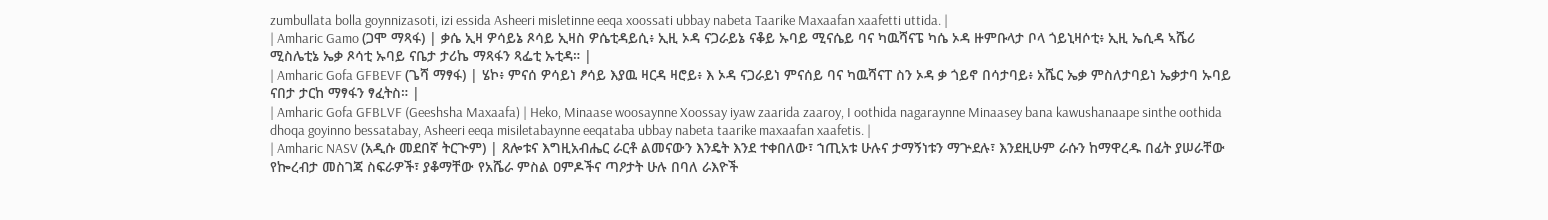zumbullata bolla goynnizasoti, izi essida Asheeri misletinne eeqa xoossati ubbay nabeta Taarike Maxaafan xaafetti uttida. |
| Amharic Gamo (ጋሞ ማጻፋ) | ቃሴ ኢዛ ዎሳይኔ ጾሳይ ኢዛስ ዎሴቲዳይሲ፥ ኢዚ ኦዳ ናጋራይኔ ናቆይ ኡባይ ሚናሴይ ባና ካዉሻናፔ ካሴ ኦዳ ዙምቡላታ ቦላ ጎይኒዛሶቲ፥ ኢዚ ኤሲዳ ኣሼሪ ሚስሌቲኔ ኤቃ ጾሳቲ ኡባይ ናቤታ ታሪኬ ማጻፋን ጻፌቲ ኡቲዳ። |
| Amharic Gofa GFBEVF (ጌሻ ማፃፋ) | ሄኮ፥ ምናሰ ዎሳይነ ፆሳይ እያዉ ዛርዳ ዛሮይ፥ እ ኦዳ ናጋራይነ ምናሰይ ባና ካዉሻናፐ ስን ኦዳ ቃ ጎይኖ በሳታባይ፥ አሼር ኤቃ ምስለታባይነ ኤቃታባ ኡባይ ናበታ ታርከ ማፃፋን ፃፈትስ። |
| Amharic Gofa GFBLVF (Geeshsha Maxaafa) | Heko, Minaase woosaynne Xoossay iyaw zaarida zaaroy, I oothida nagaraynne Minaasey bana kawushanaape sinthe oothida dhoqa goyinno bessatabay, Asheeri eeqa misiletabaynne eeqataba ubbay nabeta taarike maxaafan xaafetis. |
| Amharic NASV (አዲሱ መደበኛ ትርጒም) | ጸሎቱና እግዚአብሔር ራርቶ ልመናውን እንዴት እንደ ተቀበለው፣ ኀጢአቱ ሁሉና ታማኝነቱን ማጕደሉ፣ እንደዚሁም ራሱን ከማዋረዱ በፊት ያሠራቸው የኰረብታ መስገጃ ስፍራዎች፣ ያቆማቸው የአሼራ ምስል ዐምዶችና ጣዖታት ሁሉ በባለ ራእዮች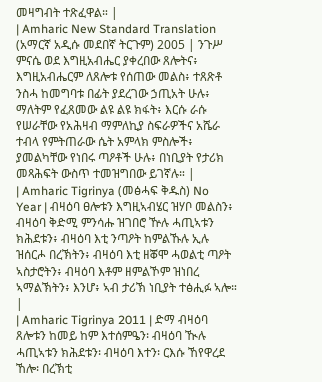መዛግብት ተጽፈዋል። |
| Amharic New Standard Translation (አማርኛ አዲሱ መደበኛ ትርጉም) 2005 | ንጉሥ ምናሴ ወደ እግዚአብሔር ያቀረበው ጸሎትና፥ እግዚአብሔርም ለጸሎቱ የሰጠው መልስ፥ ተጸጽቶ ንስሓ ከመግባቱ በፊት ያደረገው ኃጢአት ሁሉ፥ ማለትም የፈጸመው ልዩ ልዩ ክፋት፥ እርሱ ራሱ የሠራቸው የአሕዛብ ማምለኪያ ስፍራዎችና አሼራ ተብላ የምትጠራው ሴት አምላክ ምስሎች፥ ያመልካቸው የነበሩ ጣዖቶች ሁሉ፥ በነቢያት የታሪክ መጻሕፍት ውስጥ ተመዝግበው ይገኛሉ። |
| Amharic Tigrinya (መፅሓፍ ቅዱስ) No Year | ብዛዕባ ፀሎቱን እግዚኣብሄር ዝሃቦ መልስን፥ ብዛዕባ ቅድሚ ምንሳሑ ዝገበሮ ዅሉ ሓጢኣቱን ክሕደቱን፥ ብዛዕባ እቲ ንጣዖት ከምልኹሉ ኢሉ ዝሰርሖ በረኽትን፥ ብዛዕባ እቲ ዘቖሞ ሓወልቲ ጣዖት ኣስታሮትን፥ ብዛዕባ እቶም ዘምልኾም ዝነበረ ኣማልኽትን፥ እንሆ፥ ኣብ ታሪኽ ነቢያት ተፅሒፉ ኣሎ። |
| Amharic Tigrinya 2011 | ድማ ብዛዕባ ጸሎቱን ከመይ ከም እተሰምዔን፡ ብዛዕባ ዂሉ ሓጢኣቱን ክሕደቱን፡ ብዛዕባ እተን፡ ርእሱ ኸየዋረደ ኸሎ፡ በረኽቲ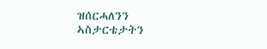ዝሰርሓለንን ኣስታርቴታትን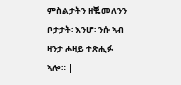ምስልታትን ዘቘመለንን ቦታታት፡ እንሆ፡ ንሱ ኣብ ዛንታ ሖዛይ ተጽሒፉ ኣሎ። |